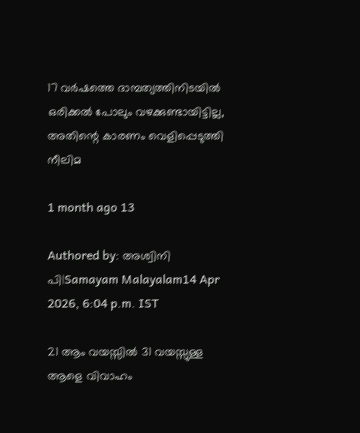17 വര്‍ഷത്തെ ദാമ്പത്യത്തിനിടയില്‍ ഒരിക്കല്‍ പോലും വഴക്കുണ്ടായിട്ടില്ല, അതിന്റെ കാരണം വെളിപ്പെടുത്തി നീലിമ

1 month ago 13

Authored by: അശ്വിനി പി|Samayam Malayalam14 Apr 2026, 6:04 p.m. IST

21 ആം വയസ്സില്‍ 31 വയസ്സുള്ള ആളെ വിവാഹം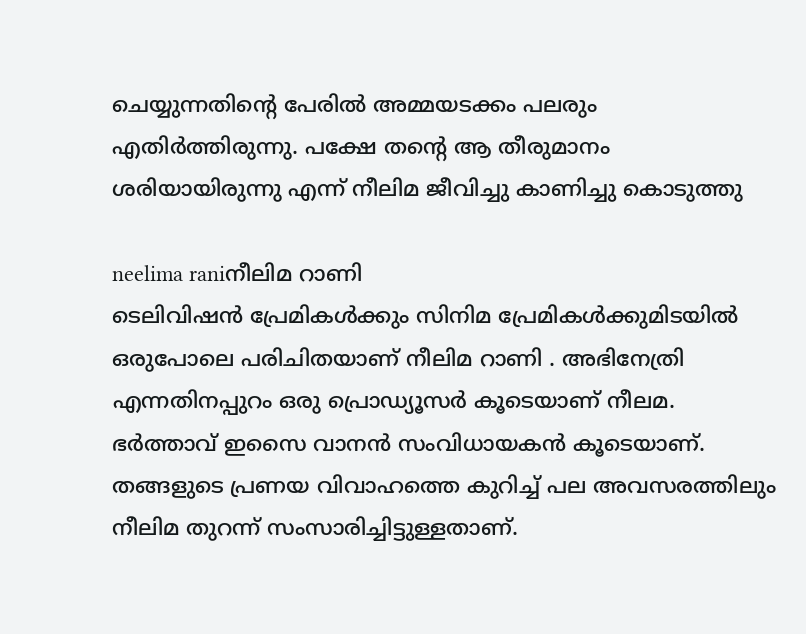ചെയ്യുന്നതിന്റെ പേരില്‍ അമ്മയടക്കം പലരും എതിര്‍ത്തിരുന്നു. പക്ഷേ തന്റെ ആ തീരുമാനം ശരിയായിരുന്നു എന്ന് നീലിമ ജീവിച്ചു കാണിച്ചു കൊടുത്തു

neelima raniനീലിമ റാണി
ടെലിവിഷന്‍ പ്രേമികള്‍ക്കും സിനിമ പ്രേമികള്‍ക്കുമിടയില്‍ ഒരുപോലെ പരിചിതയാണ് നീലിമ റാണി . അഭിനേത്രി എന്നതിനപ്പുറം ഒരു പ്രൊഡ്യൂസര്‍ കൂടെയാണ് നീലമ. ഭര്‍ത്താവ് ഇസൈ വാനന്‍ സംവിധായകന്‍ കൂടെയാണ്. തങ്ങളുടെ പ്രണയ വിവാഹത്തെ കുറിച്ച് പല അവസരത്തിലും നീലിമ തുറന്ന് സംസാരിച്ചിട്ടുള്ളതാണ്.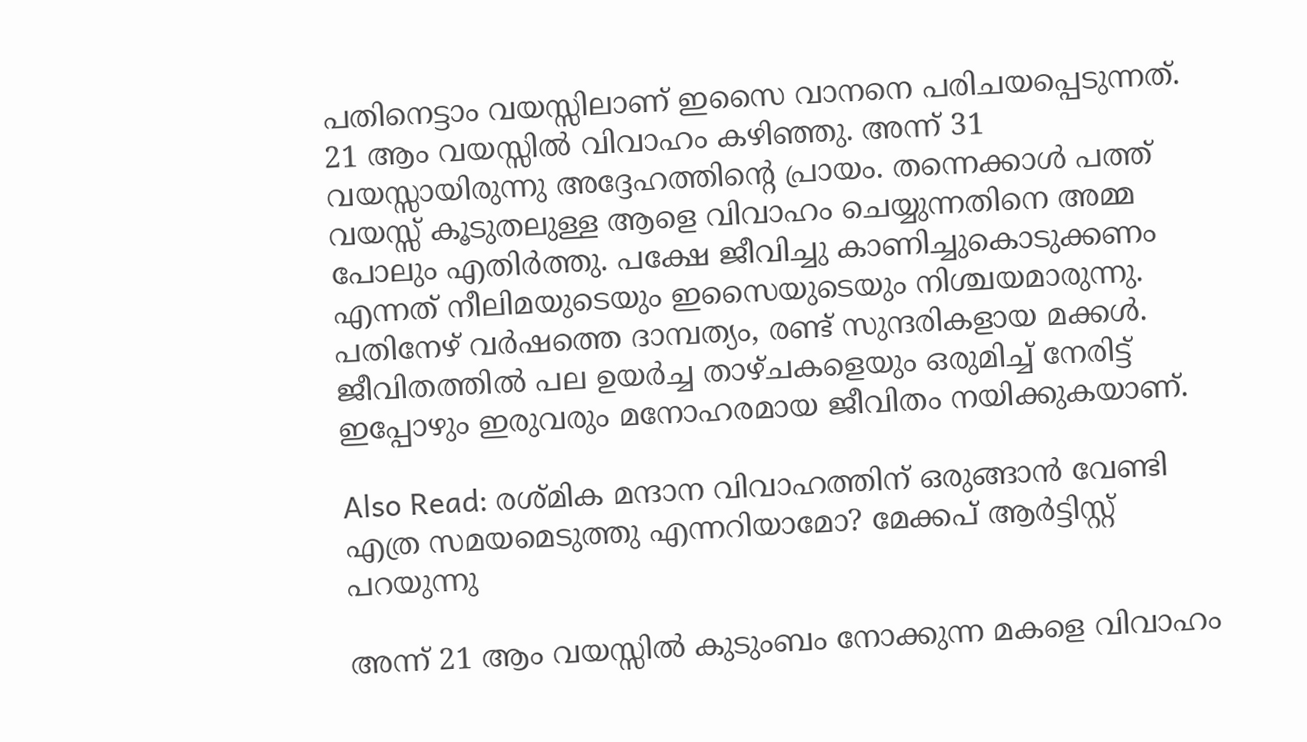പതിനെട്ടാം വയസ്സിലാണ് ഇസൈ വാനനെ പരിചയപ്പെടുന്നത്. 21 ആം വയസ്സില്‍ വിവാഹം കഴിഞ്ഞു. അന്ന് 31 വയസ്സായിരുന്നു അദ്ദേഹത്തിന്റെ പ്രായം. തന്നെക്കാള്‍ പത്ത് വയസ്സ് കൂടുതലുള്ള ആളെ വിവാഹം ചെയ്യുന്നതിനെ അമ്മ പോലും എതിര്‍ത്തു. പക്ഷേ ജീവിച്ചു കാണിച്ചുകൊടുക്കണം എന്നത് നീലിമയുടെയും ഇസൈയുടെയും നിശ്ചയമാരുന്നു. പതിനേഴ് വര്‍ഷത്തെ ദാമ്പത്യം, രണ്ട് സുന്ദരികളായ മക്കള്‍. ജീവിതത്തില്‍ പല ഉയര്‍ച്ച താഴ്ചകളെയും ഒരുമിച്ച് നേരിട്ട് ഇപ്പോഴും ഇരുവരും മനോഹരമായ ജീവിതം നയിക്കുകയാണ്.

Also Read: രശ്മിക മന്ദാന വിവാഹത്തിന് ഒരുങ്ങാന്‍ വേണ്ടി എത്ര സമയമെടുത്തു എന്നറിയാമോ? മേക്കപ് ആര്‍ട്ടിസ്റ്റ് പറയുന്നു

അന്ന് 21 ആം വയസ്സില്‍ കുടുംബം നോക്കുന്ന മകളെ വിവാഹം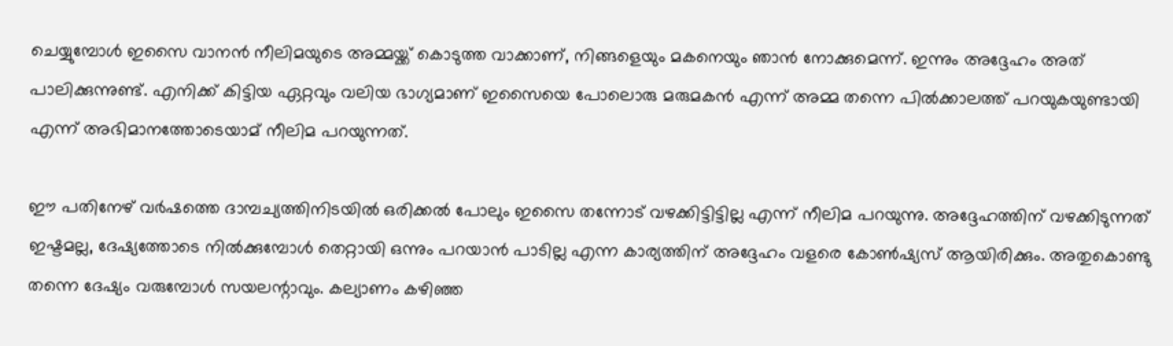ചെയ്യുമ്പോള്‍ ഇസൈ വാനന്‍ നീലിമയുടെ അമ്മയ്ക്ക് കൊടുത്ത വാക്കാണ്, നിങ്ങളെയും മകനെയും ഞാന്‍ നോക്കുമെന്ന്. ഇന്നും അദ്ദേഹം അത് പാലിക്കുന്നുണ്ട്. എനിക്ക് കിട്ടിയ ഏറ്റവും വലിയ ഭാഗ്യമാണ് ഇസൈയെ പോലൊരു മരുമകന്‍ എന്ന് അമ്മ തന്നെ പില്‍ക്കാലത്ത് പറയുകയുണ്ടായി എന്ന് അഭിമാനത്തോടെയാമ് നീലിമ പറയുന്നത്.

ഈ പതിനേഴ് വര്‍ഷത്തെ ദാമ്പച്യത്തിനിടയില്‍ ഒരിക്കല്‍ പോലും ഇസൈ തന്നോട് വഴക്കിട്ടിട്ടില്ല എന്ന് നീലിമ പറയുന്നു. അദ്ദേഹത്തിന് വഴക്കിടുന്നത് ഇഷ്ടമല്ല, ദേഷ്യത്തോടെ നില്‍ക്കുമ്പോള്‍ തെറ്റായി ഒന്നും പറയാന്‍ പാടില്ല എന്ന കാര്യത്തിന് അദ്ദേഹം വളരെ കോണ്‍ഷ്യസ് ആയിരിക്കും. അതുകൊണ്ടു തന്നെ ദേഷ്യം വരുമ്പോള്‍ സയലന്റാവും. കല്യാണം കഴിഞ്ഞ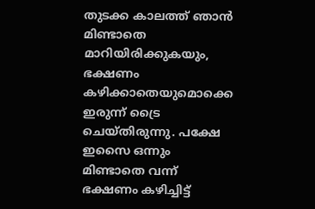തുടക്ക കാലത്ത് ഞാന്‍ മിണ്ടാതെ മാറിയിരിക്കുകയും, ഭക്ഷണം കഴിക്കാതെയുമൊക്കെ ഇരുന്ന് ട്രൈ ചെയ്തിരുന്നു. പക്ഷേ ഇസൈ ഒന്നും മിണ്ടാതെ വന്ന് ഭക്ഷണം കഴിച്ചിട്ട്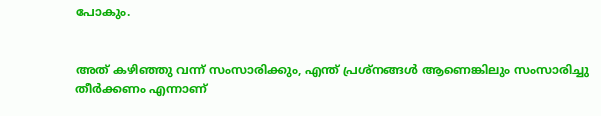പോകും.


അത് കഴിഞ്ഞു വന്ന് സംസാരിക്കും, എന്ത് പ്രശ്‌നങ്ങള്‍ ആണെങ്കിലും സംസാരിച്ചു തീര്‍ക്കണം എന്നാണ്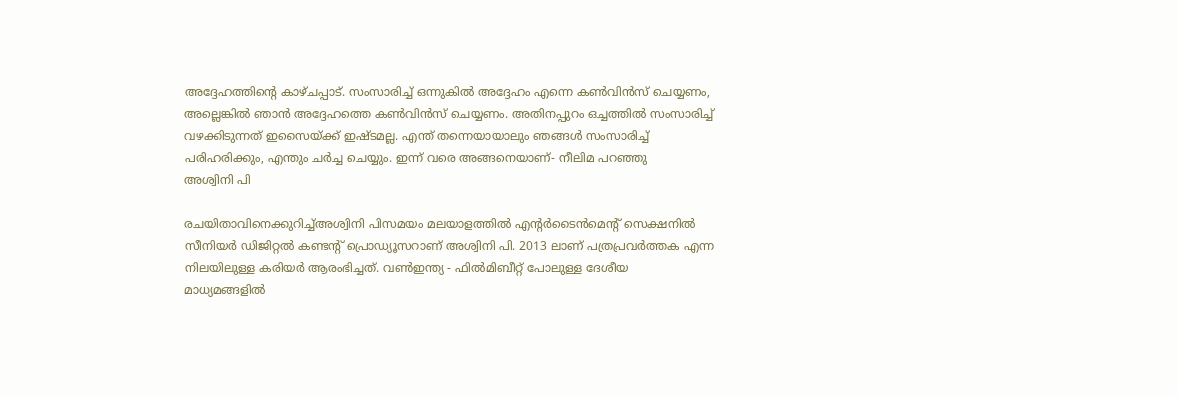അദ്ദേഹത്തിന്റെ കാഴ്ചപ്പാട്. സംസാരിച്ച് ഒന്നുകില്‍ അദ്ദേഹം എന്നെ കണ്‍വിന്‍സ് ചെയ്യണം, അല്ലെങ്കില്‍ ഞാന്‍ അദ്ദേഹത്തെ കണ്‍വിന്‍സ് ചെയ്യണം. അതിനപ്പുറം ഒച്ചത്തില്‍ സംസാരിച്ച് വഴക്കിടുന്നത് ഇസൈയ്ക്ക് ഇഷ്ടമല്ല. എന്ത് തന്നെയായാലും ഞങ്ങള്‍ സംസാരിച്ച് പരിഹരിക്കും, എന്തും ചര്‍ച്ച ചെയ്യും. ഇന്ന് വരെ അങ്ങനെയാണ്- നീലിമ പറഞ്ഞു
അശ്വിനി പി

രചയിതാവിനെക്കുറിച്ച്അശ്വിനി പിസമയം മലയാളത്തില്‍ എന്റര്‍ടൈന്‍മെന്റ് സെക്ഷനില്‍ സീനിയർ ഡിജിറ്റൽ കണ്ടൻ്റ് പ്രൊഡ്യൂസറാണ് അശ്വിനി പി. 2013 ലാണ് പത്രപ്രവർത്തക എന്ന നിലയിലുള്ള കരിയർ ആരംഭിച്ചത്. വൺഇന്ത്യ - ഫിൽമിബീറ്റ് പോലുള്ള ദേശീയ മാധ്യമങ്ങളിൽ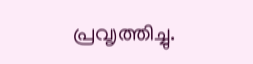പ്രവ‍ൃത്തിച്ചു.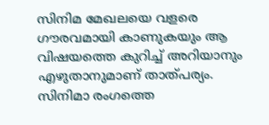സിനിമ മേഖലയെ വളരെ ഗൗരവമായി കാണുകയും ആ വിഷയത്തെ കുറിച്ച് അറിയാനും എഴുതാനുമാണ് താത്പര്യം. സിനിമാ രംഗത്തെ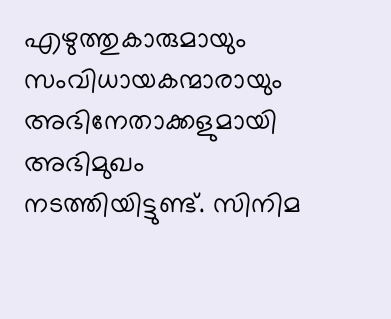എഴുത്തുകാരുമായും സംവിധായകന്മാരായും അഭിനേതാക്കളുമായി അഭിമുഖം നടത്തിയിട്ടുണ്ട്. സിനിമ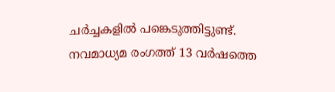ചർച്ചകളിൽ പങ്കെടുത്തിട്ടുണ്ട്. നവമാധ്യമ രംഗത്ത് 13 വര്‍ഷത്തെ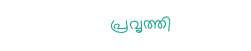പ്രവൃത്തി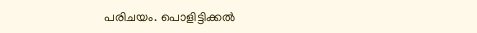പരിചയം. പൊളിട്ടിക്കല്‍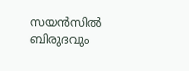സയന്‍സില്‍ ബിരുദവും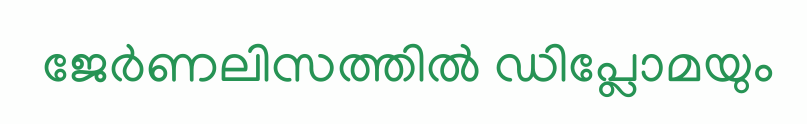ജേര്‍ണലിസത്തില്‍ ഡിപ്ലോമയും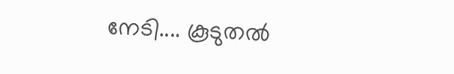നേടി.... കൂടുതൽ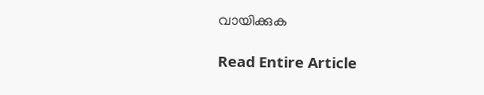വായിക്കുക

Read Entire Article